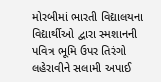મોરબીમાં ભારતી વિદ્યાલયના વિદ્યાર્થીઓ દ્વારા સ્મશાનની પવિત્ર ભૂમિ ઉપર તિરંગો લહેરાવીને સલામી અપાઈ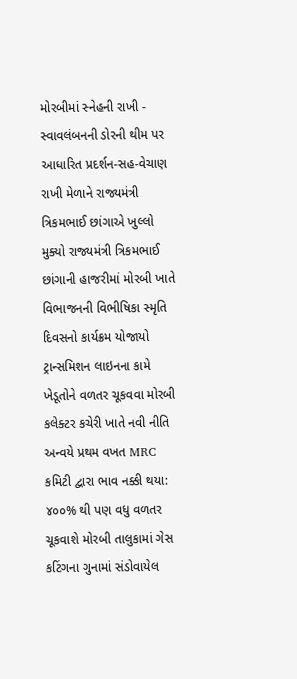મોરબીમાં સ્નેહની રાખી - સ્વાવલંબનની ડોરની થીમ પર આધારિત પ્રદર્શન-સહ-વેચાણ રાખી મેળાને રાજ્યમંત્રી ત્રિકમભાઈ છાંગાએ ખુલ્લો મુક્યો રાજ્યમંત્રી ત્રિકમભાઈ છાંગાની હાજરીમાં મોરબી ખાતે વિભાજનની વિભીષિકા સ્મૃતિ દિવસનો કાર્યક્રમ યોજાયો ટ્રાન્સમિશન લાઇનના કામે ખેડૂતોને વળતર ચૂકવવા મોરબી કલેક્ટર કચેરી ખાતે નવી નીતિ અન્વયે પ્રથમ વખત MRC કમિટી દ્વારા ભાવ નક્કી થયા: ૪૦૦% થી પણ વધુ વળતર ચૂકવાશે મોરબી તાલુકામાં ગેસ કટિંગના ગુનામાં સંડોવાયેલ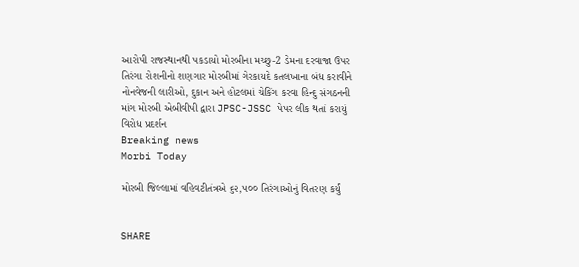આરોપી રાજસ્થાનથી પકડાયો મોરબીના મચ્છુ-2 ડેમના દરવાજા ઉપર તિરંગા રોશનીનો શણગાર મોરબીમાં ગેરકાયદે કતલખાના બંધ કરાવીને નોનવેજની લારીઓ, દુકાન અને હોટલમાં ચેકિંગ કરવા હિન્દુ સંગઠનની માંગ મોરબી એબીવીપી દ્વારા JPSC-JSSC પેપર લીક થતાં કરાયું વિરોધ પ્રદર્શન
Breaking news
Morbi Today

મોરબી જિલ્લામાં વહિવટીતંત્રએ ૬૨,૫૦૦ તિરંગાઓનું વિતરણ કર્યું


SHARE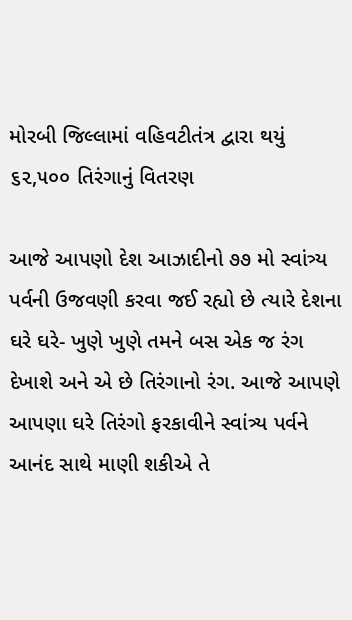મોરબી જિલ્લામાં વહિવટીતંત્ર દ્વારા થયું ૬૨,૫૦૦ તિરંગાનું વિતરણ

આજે આપણો દેશ આઝાદીનો ૭૭ મો સ્વાંત્ર્ય પર્વની ઉજવણી કરવા જઈ રહ્યો છે ત્યારે દેશના ઘરે ઘરે- ખુણે ખુણે તમને બસ એક જ રંગ દેખાશે અને એ છે તિરંગાનો રંગ. આજે આપણે આપણા ઘરે તિરંગો ફરકાવીને સ્વાંત્ર્ય પર્વને આનંદ સાથે માણી શકીએ તે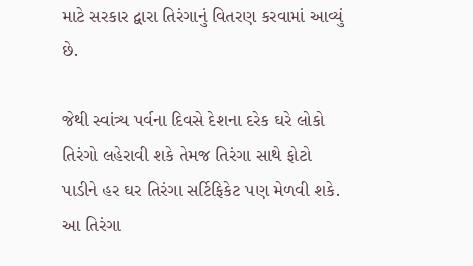માટે સરકાર દ્વારા તિરંગાનું વિતરણ કરવામાં આવ્યું છે.

જેથી સ્વાંત્ર્ય પર્વના દિવસે દેશના દરેક ઘરે લોકો તિરંગો લહેરાવી શકે તેમજ તિરંગા સાથે ફોટો પાડીને હર ઘર તિરંગા સર્ટિફિકેટ પણ મેળવી શકે. આ તિરંગા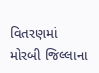વિતરણમાં મોરબી જિલ્લાના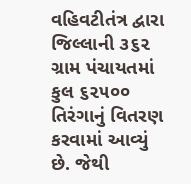વહિવટીતંત્ર દ્વારા જિલ્લાની ૩૬૨ ગ્રામ પંચાયતમાં કુલ ૬૨૫૦૦ તિરંગાનું વિતરણ કરવામાં આવ્યું છે. જેથી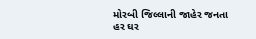મોરબી જિલ્લાની જાહેર જનતા હર ઘર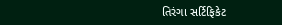તિરંગા સર્ટિફિકેટ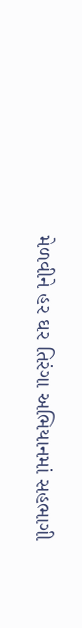મેળવીને હર ઘર તિરંગા અભિયાનમાં સહભાગી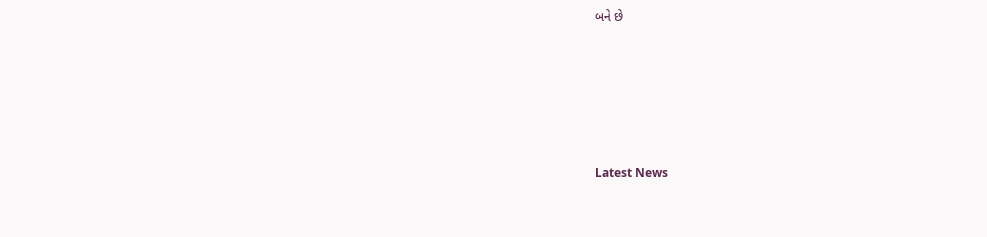બને છે






Latest News